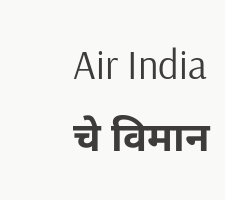Air India चे विमान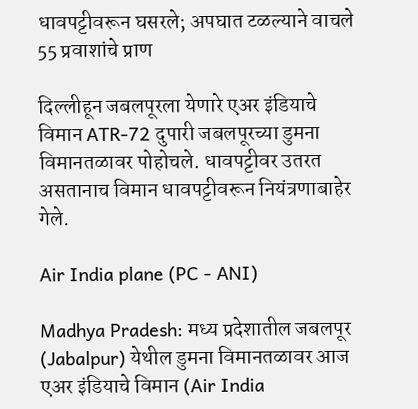धावपट्टीवरून घसरले; अपघात टळल्याने वाचले 55 प्रवाशांचे प्राण

दिल्लीहून जबलपूरला येणारे एअर इंडियाचे विमान ATR-72 दुपारी जबलपूरच्या डुमना विमानतळावर पोहोचले. धावपट्टीवर उतरत असतानाच विमान धावपट्टीवरून नियंत्रणाबाहेर गेले.

Air India plane (PC - ANI)

Madhya Pradesh: मध्य प्रदेशातील जबलपूर (Jabalpur) येथील डुमना विमानतळावर आज एअर इंडियाचे विमान (Air India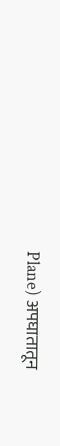Plane) अपघातातून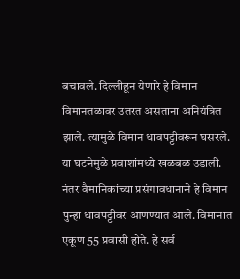बचावले. दिल्लीहून येणारे हे विमान विमानतळावर उतरत असताना अनियंत्रित झाले. त्यामुळे विमान धावपट्टीवरून घसरले. या घटनेमुळे प्रवाशांमध्ये खळबळ उडाली. नंतर वैमानिकांच्या प्रसंगावधानाने हे विमान पुन्हा धावपट्टीवर आणण्यात आले. विमानात एकूण 55 प्रवासी होते. हे सर्व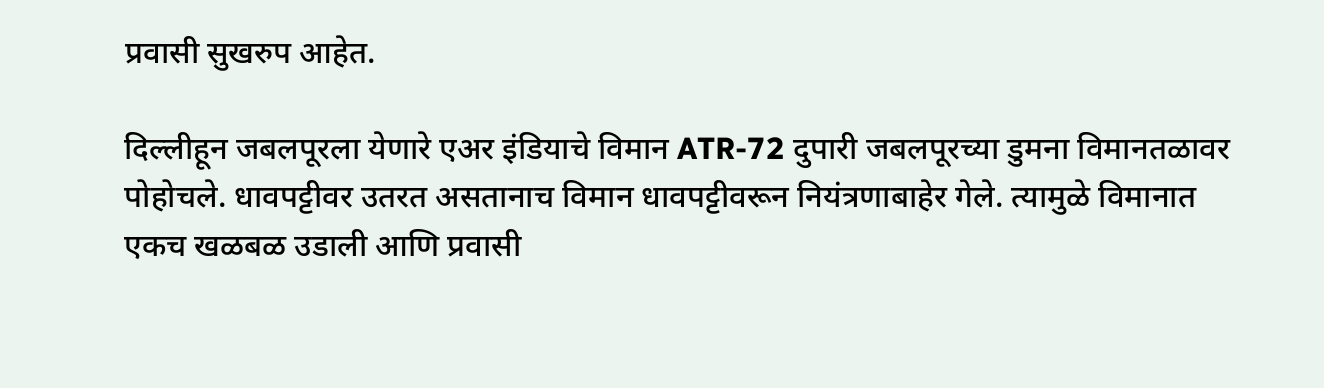प्रवासी सुखरुप आहेत.

दिल्लीहून जबलपूरला येणारे एअर इंडियाचे विमान ATR-72 दुपारी जबलपूरच्या डुमना विमानतळावर पोहोचले. धावपट्टीवर उतरत असतानाच विमान धावपट्टीवरून नियंत्रणाबाहेर गेले. त्यामुळे विमानात एकच खळबळ उडाली आणि प्रवासी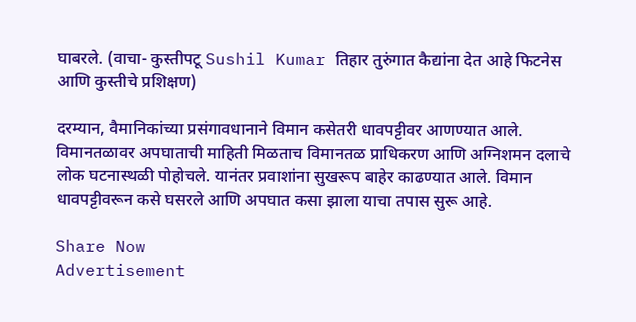घाबरले. (वाचा- कुस्तीपटू Sushil Kumar तिहार तुरुंगात कैद्यांना देत आहे फिटनेस आणि कुस्तीचे प्रशिक्षण)

दरम्यान, वैमानिकांच्या प्रसंगावधानाने विमान कसेतरी धावपट्टीवर आणण्यात आले. विमानतळावर अपघाताची माहिती मिळताच विमानतळ प्राधिकरण आणि अग्निशमन दलाचे लोक घटनास्थळी पोहोचले. यानंतर प्रवाशांना सुखरूप बाहेर काढण्यात आले. विमान धावपट्टीवरून कसे घसरले आणि अपघात कसा झाला याचा तपास सुरू आहे.

Share Now
Advertisement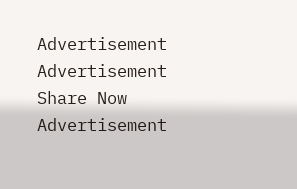Advertisement
Advertisement
Share Now
Advertisement